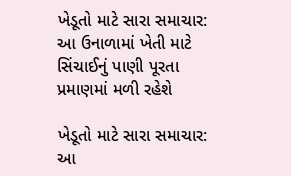ખેડૂતો માટે સારા સમાચાર: આ ઉનાળામાં ખેતી માટે સિંચાઈનું પાણી પૂરતા પ્રમાણમાં મળી રહેશે

ખેડૂતો માટે સારા સમાચાર: આ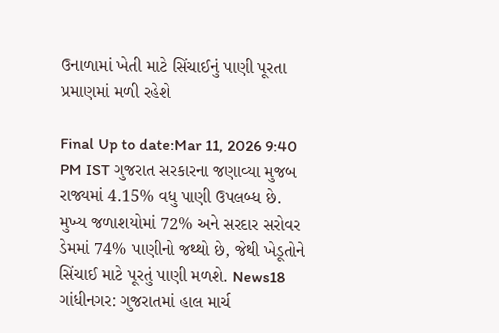ઉનાળામાં ખેતી માટે સિંચાઈનું પાણી પૂરતા પ્રમાણમાં મળી રહેશે

Final Up to date:Mar 11, 2026 9:40 PM IST ગુજરાત સરકારના જણાવ્યા મુજબ રાજ્યમાં 4.15% વધુ પાણી ઉપલબ્ધ છે. મુખ્ય જળાશયોમાં 72% અને સરદાર સરોવર ડેમમાં 74% પાણીનો જથ્થો છે, જેથી ખેડૂતોને સિંચાઈ માટે પૂરતું પાણી મળશે. News18 ગાંધીનગર: ગુજરાતમાં હાલ માર્ચ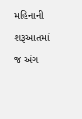મહિનાની શરૂઆતમાં જ અંગ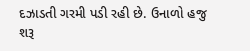દઝાડતી ગરમી પડી રહી છે. ઉનાળો હજુ શરૂ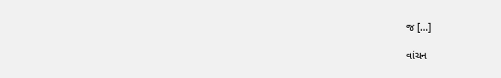જ […]

વાંચન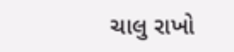ચાલુ રાખો